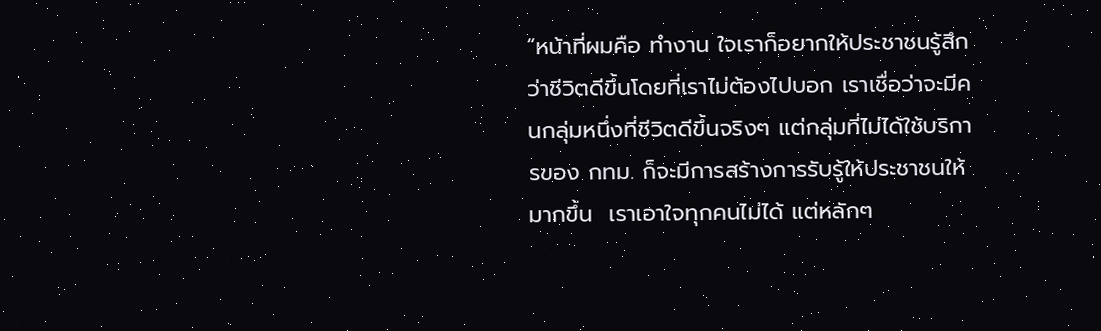“หน้าที่ผมคือ ทำงาน ใจเราก็อยากให้ประชาชนรู้สึกว่าชีวิตดีขึ้นโดยที่เราไม่ต้องไปบอก เราเชื่อว่าจะมีคนกลุ่มหนึ่งที่ชีวิตดีขึ้นจริงๆ แต่กลุ่มที่ไม่ได้ใช้บริการของ กทม. ก็จะมีการสร้างการรับรู้ให้ประชาชนให้มากขึ้น  เราเอาใจทุกคนไม่ได้ แต่หลักๆ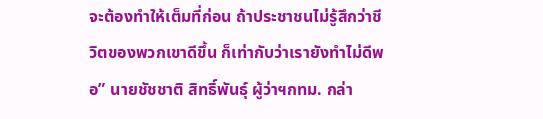จะต้องทำให้เต็มที่ก่อน ถ้าประชาชนไม่รู้สึกว่าชีวิตของพวกเขาดีขึ้น ก็เท่ากับว่าเรายังทำไม่ดีพอ” นายชัชชาติ สิทธิ์พันธุ์ ผู้ว่าฯกทม. กล่า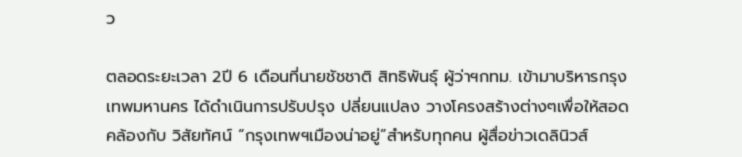ว

ตลอดระยะเวลา 2ปี 6 เดือนที่นายชัชชาติ สิทธิพันธุ์ ผู้ว่าฯกทม. เข้ามาบริหารกรุงเทพมหานคร ได้ดำเนินการปรับปรุง ปลี่ยนแปลง วางโครงสร้างต่างๆเพื่อให้สอดคล้องกับ วิสัยทัศน์ “กรุงเทพฯเมืองน่าอยู่”สำหรับทุกคน ผู้สื่อข่าวเดลินิวส์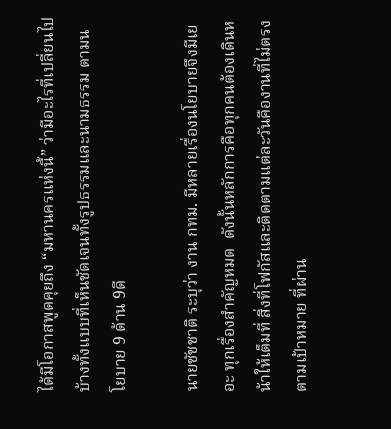ได้มีโอกาสพูดคุยถึง “มหานครแห่งนี้” ว่ามีอะไรที่เปลี่ยนไปบ้างทั้งแบบที่เห็นชัดเจนทั้งรูปธรรมและนามธรรม ตามนโยบาย 9 ด้าน 9ดี

นายชัชชาติ ระบุว่า งาน กทม. มีหลายเรื่องนโยบายจึงมีเยอะ ทุกเรื่องสำคัญหมด  ดังนั้นหลักการคือทุกคนต้องเดินหน้าให้เต็มที่ สิ่งที่โฟกัสและติดตามแต่ละวันคืองานที่ไม่ตรงตามเป้าหมาย ที่ผ่าน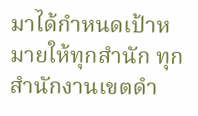มาได้กำหนดเป้าหมายให้ทุกสำนัก ทุกสำนักงานเขตดำ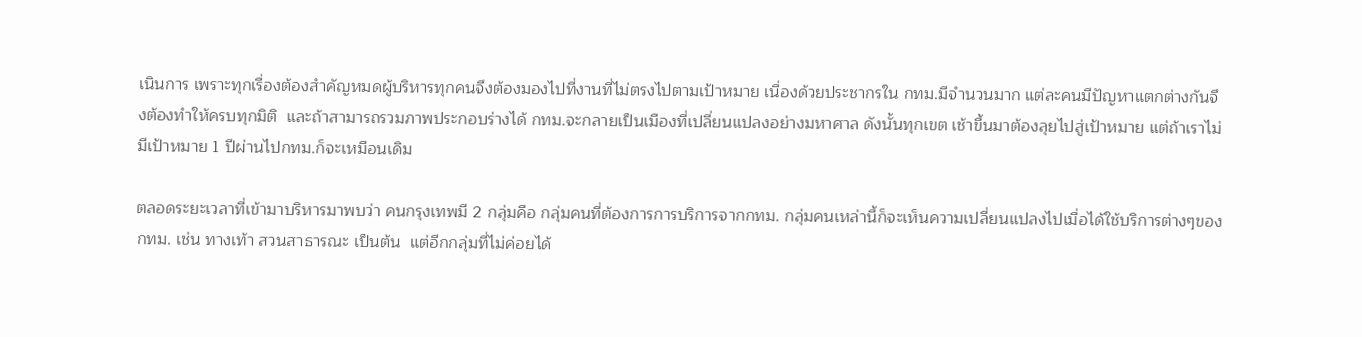เนินการ เพราะทุกเรื่องต้องสำคัญหมดผู้บริหารทุกคนจึงต้องมองไปที่งานที่ไม่ตรงไปตามเป้าหมาย เนื่องด้วยประชากรใน กทม.มีจำนวนมาก แต่ละคนมีปัญหาแตกต่างกันจึงต้องทำให้ครบทุกมิติ  และถ้าสามารถรวมภาพประกอบร่างได้ กทม.จะกลายเป็นเมืองที่เปลี่ยนแปลงอย่างมหาศาล ดังนั้นทุกเขต เช้าขึ้นมาต้องลุยไปสู่เป้าหมาย แต่ถ้าเราไม่มีเป้าหมาย 1 ปีผ่านไปกทม.ก็จะเหมือนเดิม

ตลอดระยะเวลาที่เข้ามาบริหารมาพบว่า คนกรุงเทพมี 2 กลุ่มคือ กลุ่มคนที่ต้องการการบริการจากกทม. กลุ่มคนเหล่านี้ก็จะเห็นความเปลี่ยนแปลงไปเมื่อได้ใช้บริการต่างๆของ กทม. เช่น ทางเท้า สวนสาธารณะ เป็นต้น  แต่อีกกลุ่มที่ไม่ค่อยได้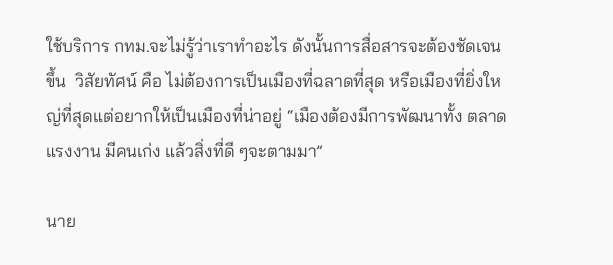ใช้บริการ กทม.จะไม่รู้ว่าเราทำอะไร ดังนั้นการสื่อสารจะต้องชัดเจนขึ้น  วิสัยทัศน์ คือ ไม่ต้องการเป็นเมืองที่ฉลาดที่สุด หรือเมืองที่ยิ่งใหญ่ที่สุดแต่อยากให้เป็นเมืองที่น่าอยู่ “เมืองต้องมีการพัฒนาทั้ง ตลาดแรงงาน มีคนเก่ง แล้วสิ่งที่ดี ๆจะตามมา”

นาย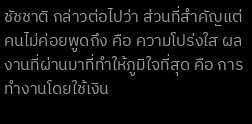ชัชชาติ กล่าวต่อไปว่า ส่วนที่สำคัญแต่คนไม่ค่อยพูดถึง คือ ความโปร่งใส ผลงานที่ผ่านมาที่ทำให้ภูมิใจที่สุด คือ การทำงานโดยใช้เงิน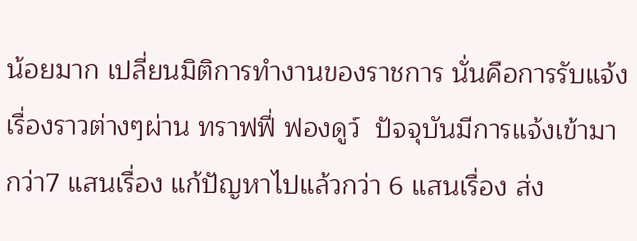น้อยมาก เปลี่ยนมิติการทำงานของราชการ นั่นคือการรับแจ้งเรื่องราวต่างๆผ่าน ทราฟฟี่ ฟองดูว์  ปัจจุบันมีการแจ้งเข้ามากว่า7 แสนเรื่อง แก้ปัญหาไปแล้วกว่า 6 แสนเรื่อง ส่ง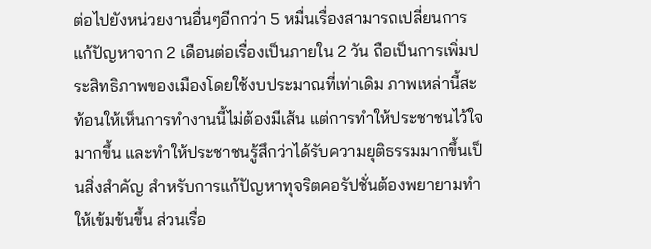ต่อไปยังหน่วยงานอื่นๆอีกกว่า 5 หมื่นเรื่องสามารถเปลี่ยนการแก้ปัญหาจาก 2 เดือนต่อเรื่องเป็นภายใน 2 วัน ถือเป็นการเพิ่มประสิทธิภาพของเมืองโดยใช้งบประมาณที่เท่าเดิม ภาพเหล่านี้สะท้อนให้เห็นการทำงานนี้ไม่ต้องมีเส้น แต่การทำให้ประชาชนไว้ใจมากขึ้น และทำให้ประชาชนรู้สึกว่าได้รับความยุติธรรมมากขึ้นเป็นสิ่งสำคัญ สำหรับการแก้ปัญหาทุจริตคอรัปชั่นต้องพยายามทำให้เข้มข้นขึ้น ส่วนเรื่อ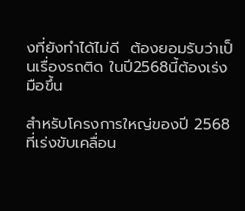งที่ยังทำได้ไม่ดี  ต้องยอมรับว่าเป็นเรื่องรถติด ในปี2568นี้ต้องเร่งมือขึ้น

สำหรับโครงการใหญ่ของปี 2568 ที่เร่งขับเคลื่อน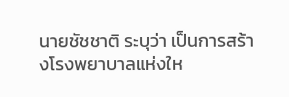นายชัชชาติ ระบุว่า เป็นการสร้างโรงพยาบาลแห่งให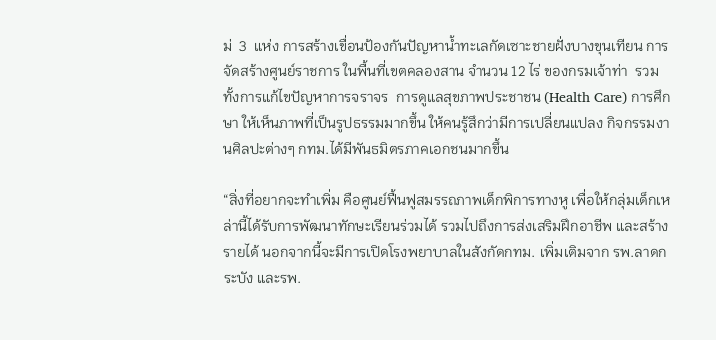ม่  3  แห่ง การสร้างเขื่อนป้องกันปัญหาน้ำทะเลกัดเซาะชายฝั่งบางขุนเทียน การจัดสร้างศูนย์ราชการ ในพื้นที่เขตคลองสาน จำนวน 12 ไร่ ของกรมเจ้าท่า  รวมทั้งการแก้ไขปัญหาการจราจร  การดูแลสุขภาพประชาชน (Health Care) การศึกษา ให้เห็นภาพที่เป็นรูปธรรมมากขึ้น ให้คนรู้สึกว่ามีการเปลี่ยนแปลง กิจกรรมงานศิลปะต่างๆ กทม.ได้มีพันธมิตรภาคเอกชนมากขึ้น

“สิ่งที่อยากจะทำเพิ่ม คือศูนย์ฟื้นฟูสมรรถภาพเด็กพิการทางหู เพื่อให้กลุ่มเด็กเหล่านี้ได้รับการพัฒนาทักษะเรียนร่วมได้ รวมไปถึงการส่งเสริมฝึกอาชีพ และสร้างรายได้ นอกจากนี้จะมีการเปิดโรงพยาบาลในสังกัดกทม. เพิ่มเติมจาก รพ.ลาดกระบัง และรพ.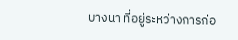บางนา ที่อยู่ระหว่างการก่อ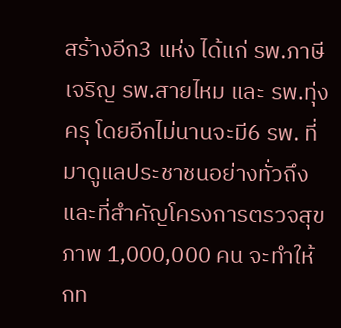สร้างอีก3 แห่ง ได้แก่ รพ.ภาษีเจริญ รพ.สายไหม และ รพ.ทุ่งครุ โดยอีกไม่นานจะมี6 รพ. ที่มาดูแลประชาชนอย่างทั่วถึง และที่สำคัญโครงการตรวจสุขภาพ 1,000,000 คน จะทำให้ กท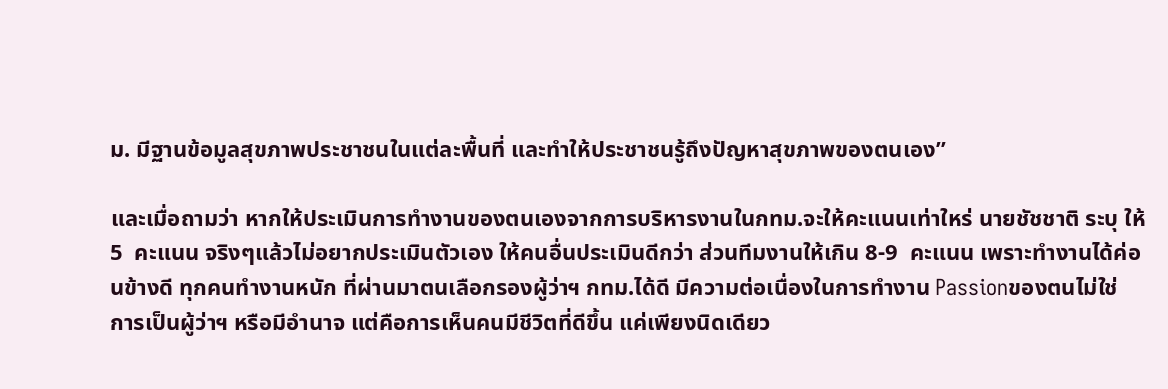ม. มีฐานข้อมูลสุขภาพประชาชนในแต่ละพื้นที่ และทำให้ประชาชนรู้ถึงปัญหาสุขภาพของตนเอง”

และเมื่อถามว่า หากให้ประเมินการทำงานของตนเองจากการบริหารงานในกทม.จะให้คะแนนเท่าใหร่ นายชัชชาติ ระบุ ให้  5  คะแนน จริงๆแล้วไม่อยากประเมินตัวเอง ให้คนอื่นประเมินดีกว่า ส่วนทีมงานให้เกิน 8-9  คะแนน เพราะทำงานได้ค่อนข้างดี ทุกคนทำงานหนัก ที่ผ่านมาตนเลือกรองผู้ว่าฯ กทม.ได้ดี มีความต่อเนื่องในการทำงาน Passionของตนไม่ใช่ การเป็นผู้ว่าฯ หรือมีอำนาจ แต่คือการเห็นคนมีชีวิตที่ดีขึ้น แค่เพียงนิดเดียว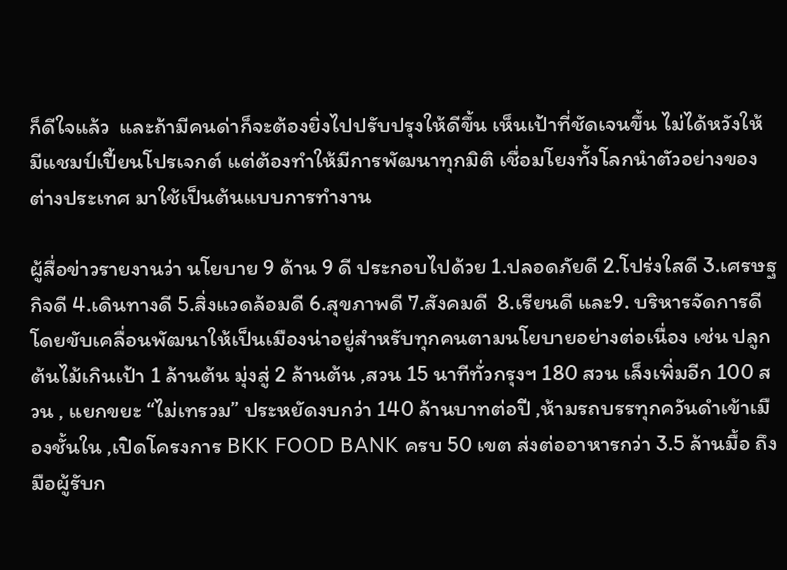ก็ดีใจแล้ว  และถ้ามีคนด่าก็จะต้องยิ่งไปปรับปรุงให้ดีขึ้น เห็นเป้าที่ชัดเจนขึ้น ไม่ได้หวังให้มีแชมป์เปี้ยนโปรเจกต์ แต่ต้องทำให้มีการพัฒนาทุกมิติ เชื่อมโยงทั้งโลกนำตัวอย่างของต่างประเทศ มาใช้เป็นต้นแบบการทำงาน

ผู้สื่อข่าวรายงานว่า นโยบาย 9 ด้าน 9 ดี ประกอบไปด้วย 1.ปลอดภัยดี 2.โปร่งใสดี 3.เศรษฐกิจดี 4.เดินทางดี 5.สิ่งแวดล้อมดี 6.สุขภาพดี 7.สังคมดี  8.เรียนดี และ9. บริหารจัดการดี โดยขับเคลื่อนพัฒนาให้เป็นเมืองน่าอยู่สำหรับทุกคนตามนโยบายอย่างต่อเนื่อง เช่น ปลูกต้นไม้เกินเป้า 1 ล้านต้น มุ่งสู่ 2 ล้านต้น ,สวน 15 นาทีทั่วกรุงฯ 180 สวน เล็งเพิ่มอีก 100 สวน , แยกขยะ “ไม่เทรวม” ประหยัดงบกว่า 140 ล้านบาทต่อปี ,ห้ามรถบรรทุกควันดำเข้าเมืองชั้นใน ,เปิดโครงการ BKK FOOD BANK ครบ 50 เขต ส่งต่ออาหารกว่า 3.5 ล้านมื้อ ถึงมือผู้รับก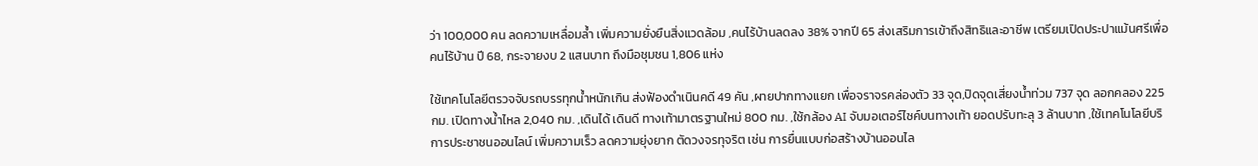ว่า 100,000 คน ลดความเหลื่อมล้ำ เพิ่มความยั่งยืนสิ่งแวดล้อม ,คนไร้บ้านลดลง 38% จากปี 65 ส่งเสริมการเข้าถึงสิทธิและอาชีพ เตรียมเปิดประปาแม้นศรีเพื่อคนไร้บ้าน ปี 68, กระจายงบ 2 แสนบาท ถึงมือชุมชน 1,806 แห่ง

ใช้เทคโนโลยีตรวจจับรถบรรทุกน้ำหนักเกิน ส่งฟ้องดำเนินคดี 49 คัน ,ผายปากทางแยก เพื่อจราจรคล่องตัว 33 จุด,ปิดจุดเสี่ยงน้ำท่วม 737 จุด ลอกคลอง 225 กม. เปิดทางน้ำไหล 2,040 กม. ,เดินได้ เดินดี ทางเท้ามาตรฐานใหม่ 800 กม. ,ใช้กล้อง AI จับมอเตอร์ไซค์บนทางเท้า ยอดปรับทะลุ 3 ล้านบาท ,ใช้เทคโนโลยีบริการประชาชนออนไลน์ เพิ่มความเร็ว ลดความยุ่งยาก ตัดวงจรทุจริต เช่น การยื่นแบบก่อสร้างบ้านออนไล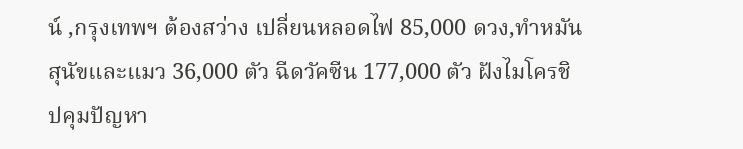น์ ,กรุงเทพฯ ต้องสว่าง เปลี่ยนหลอดไฟ 85,000 ดวง,ทำหมันสุนัขและแมว 36,000 ตัว ฉีดวัคซีน 177,000 ตัว ฝังไมโครชิปคุมปัญหา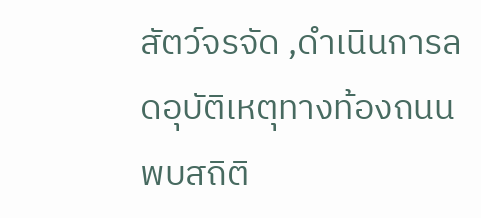สัตว์จรจัด ,ดำเนินการลดอุบัติเหตุทางท้องถนน พบสถิติ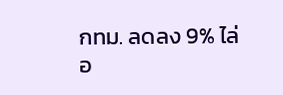กทม. ลดลง 9% ไล่อ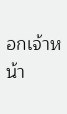อกเจ้าหน้า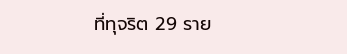ที่ทุจริต 29 ราย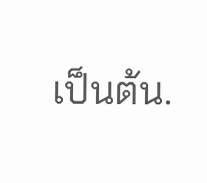เป็นต้น.